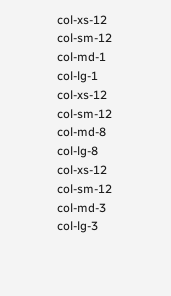col-xs-12
col-sm-12
col-md-1
col-lg-1
col-xs-12
col-sm-12
col-md-8
col-lg-8
col-xs-12
col-sm-12
col-md-3
col-lg-3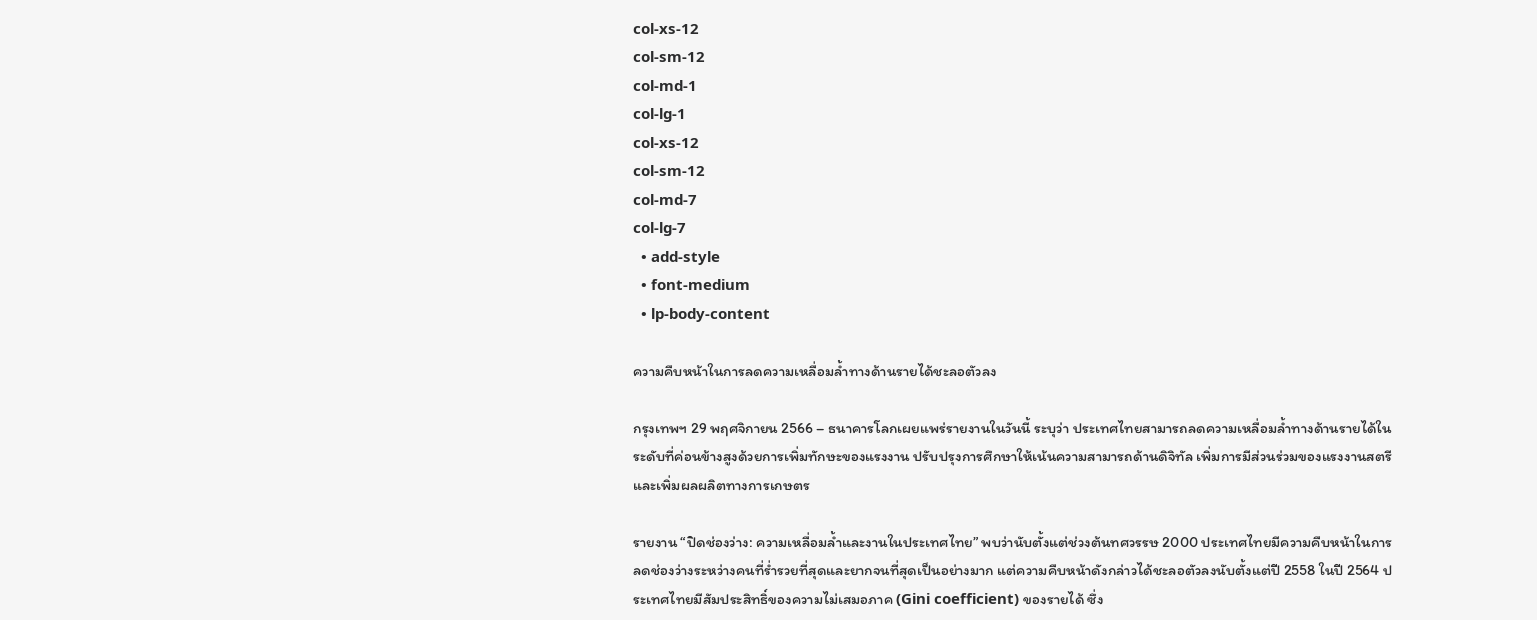col-xs-12
col-sm-12
col-md-1
col-lg-1
col-xs-12
col-sm-12
col-md-7
col-lg-7
  • add-style
  • font-medium
  • lp-body-content

ความคืบหน้าในการลดความเหลื่อมล้ำทางด้านรายได้ชะลอตัวลง

กรุงเทพฯ 29 พฤศจิกายน 2566 – ธนาคารโลกเผยแพร่รายงานในวันนี้ ระบุว่า ประเทศไทยสามารถลดความเหลื่อมล้ำทางด้านรายได้ในระดับที่ค่อนข้างสูงด้วยการเพิ่มทักษะของแรงงาน ปรับปรุงการศึกษาให้เน้นความสามารถด้านดิจิทัล เพิ่มการมีส่วนร่วมของแรงงานสตรี และเพิ่มผลผลิตทางการเกษตร

รายงาน “ปิดช่องว่าง: ความเหลื่อมล้ำและงานในประเทศไทย” พบว่านับตั้งแต่ช่วงต้นทศวรรษ 2000 ประเทศไทยมีความคืบหน้าในการลดช่องว่างระหว่างคนที่ร่ำรวยที่สุดและยากจนที่สุดเป็นอย่างมาก แต่ความคืบหน้าดังกล่าวได้ชะลอตัวลงนับตั้งแต่ปี 2558 ในปี 2564 ประเทศไทยมีสัมประสิทธิ์ของความไม่เสมอภาค (Gini coefficient) ของรายได้ ซึ่ง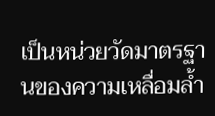เป็นหน่วยวัดมาตรฐานของความเหลื่อมล้ำ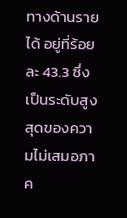ทางด้านรายได้ อยู่ที่ร้อยละ 43.3 ซึ่งเป็นระดับสูงสุดของความไม่เสมอภาค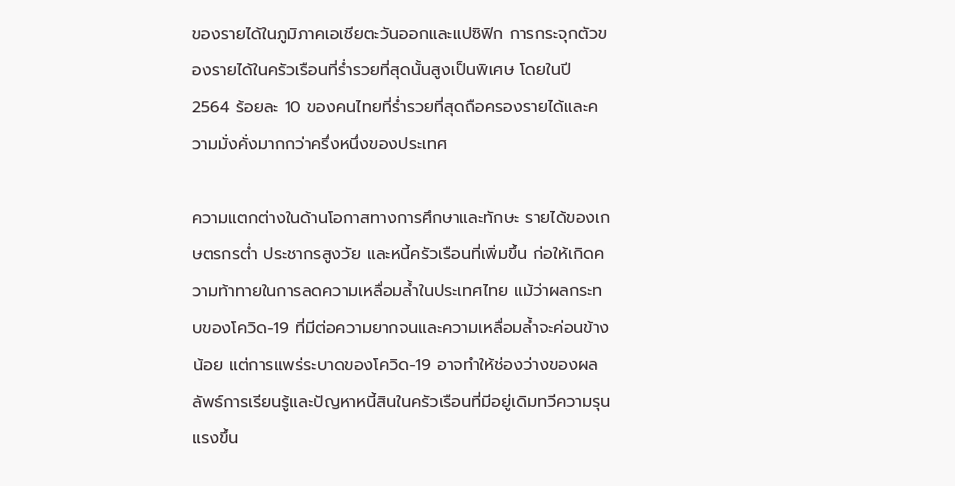ของรายได้ในภูมิภาคเอเชียตะวันออกและแปซิฟิก การกระจุกตัวของรายได้ในครัวเรือนที่ร่ำรวยที่สุดนั้นสูงเป็นพิเศษ โดยในปี 2564 ร้อยละ 10 ของคนไทยที่ร่ำรวยที่สุดถือครองรายได้และความมั่งคั่งมากกว่าครึ่งหนึ่งของประเทศ

ความแตกต่างในด้านโอกาสทางการศึกษาและทักษะ รายได้ของเกษตรกรต่ำ ประชากรสูงวัย และหนี้ครัวเรือนที่เพิ่มขึ้น ก่อให้เกิดความท้าทายในการลดความเหลื่อมล้ำในประเทศไทย แม้ว่าผลกระทบของโควิด-19 ที่มีต่อความยากจนและความเหลื่อมล้ำจะค่อนข้างน้อย แต่การแพร่ระบาดของโควิด-19 อาจทำให้ช่องว่างของผลลัพธ์การเรียนรู้และปัญหาหนี้สินในครัวเรือนที่มีอยู่เดิมทวีความรุนแรงขึ้น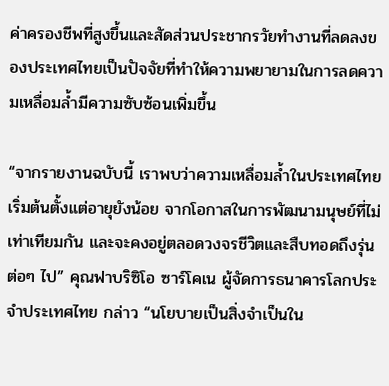ค่าครองชีพที่สูงขึ้นและสัดส่วนประชากรวัยทำงานที่ลดลงของประเทศไทยเป็นปัจจัยที่ทำให้ความพยายามในการลดความเหลื่อมล้ำมีความซับซ้อนเพิ่มขึ้น

“จากรายงานฉบับนี้ เราพบว่าความเหลื่อมล้ำในประเทศไทยเริ่มต้นตั้งแต่อายุยังน้อย จากโอกาสในการพัฒนามนุษย์ที่ไม่เท่าเทียมกัน และจะคงอยู่ตลอดวงจรชีวิตและสืบทอดถึงรุ่นต่อๆ ไป” คุณฟาบริซิโอ ซาร์โคเน ผู้จัดการธนาคารโลกประจำประเทศไทย กล่าว “นโยบายเป็นสิ่งจำเป็นใน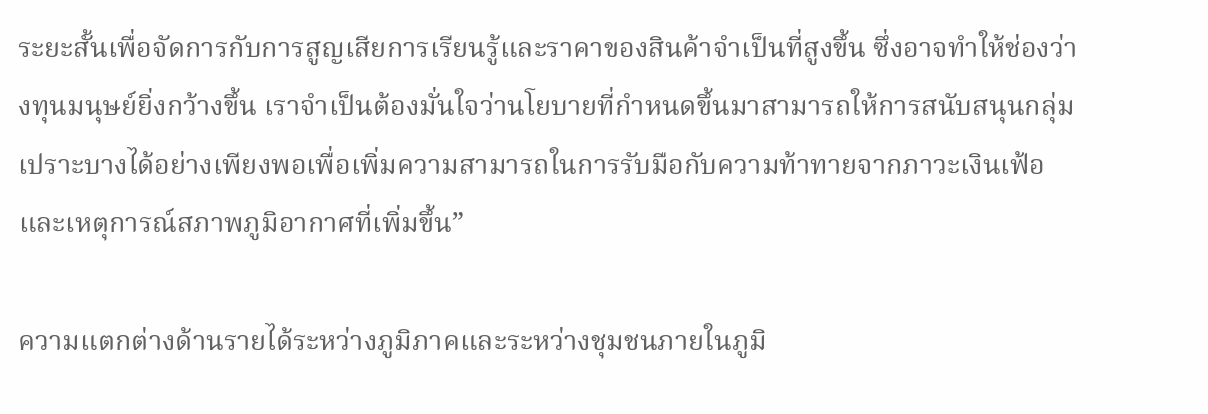ระยะสั้นเพื่อจัดการกับการสูญเสียการเรียนรู้และราคาของสินค้าจำเป็นที่สูงขึ้น ซึ่งอาจทำให้ช่องว่างทุนมนุษย์ยิ่งกว้างขึ้น เราจำเป็นต้องมั่นใจว่านโยบายที่กำหนดขึ้นมาสามารถให้การสนับสนุนกลุ่มเปราะบางได้อย่างเพียงพอเพื่อเพิ่มความสามารถในการรับมือกับความท้าทายจากภาวะเงินเฟ้อและเหตุการณ์สภาพภูมิอากาศที่เพิ่มขึ้น”

ความแตกต่างด้านรายได้ระหว่างภูมิภาคและระหว่างชุมชนภายในภูมิ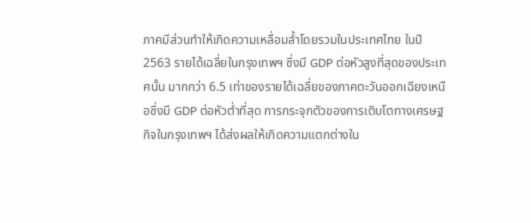ภาคมีส่วนทำให้เกิดความเหลื่อมล้ำโดยรวมในประเทศไทย ในปี 2563 รายได้เฉลี่ยในกรุงเทพฯ ซึ่งมี GDP ต่อหัวสูงที่สุดของประเทศนั้น มากกว่า 6.5 เท่าของรายได้เฉลี่ยของภาคตะวันออกเฉียงเหนือซึ่งมี GDP ต่อหัวต่ำที่สุด การกระจุกตัวของการเติบโตทางเศรษฐกิจในกรุงเทพฯ ได้ส่งผลให้เกิดความแตกต่างใน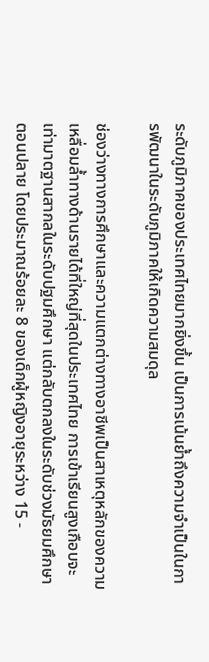ระดับภูมิภาคของประเทศไทยมากยิ่งขึ้น เป็นการเน้นย้ำถึงความจำเป็นในการพัฒนาในระดับภูมิภาคให้เกิดความสมดุล

ช่องว่างทางการศึกษาและความแตกต่างทางอาชีพเป็นสาเหตุหลักของความเหลื่อมล้ำทางด้านรายได้ที่ใหญ่ที่สุดในประเทศไทย การเข้าเรียนสูงเกือบจะเท่ามาตฐานสากลในระดับปฐมศึกษา แต่กลับตกลงในระดับช่วงมัธยมศึกษาตอนปลาย โดยประมาณร้อยละ 8 ของเด็กผู้หญิงอายุระหว่าง 15 -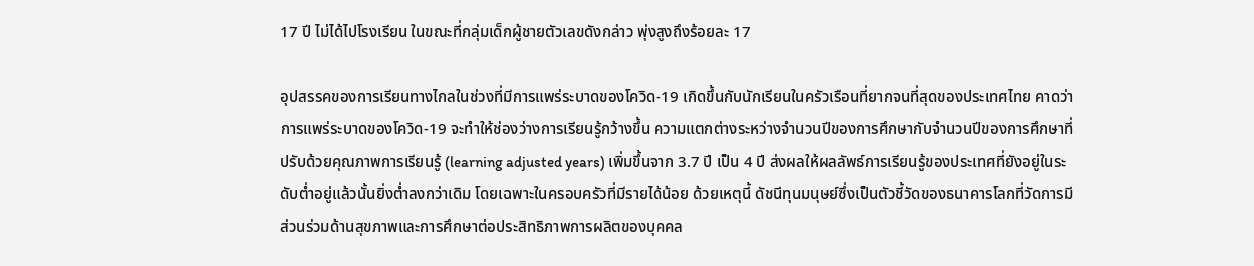17 ปี ไม่ได้ไปโรงเรียน ในขณะที่กลุ่มเด็กผู้ชายตัวเลขดังกล่าว พุ่งสูงถึงร้อยละ 17

อุปสรรคของการเรียนทางไกลในช่วงที่มีการแพร่ระบาดของโควิด-19 เกิดขึ้นกับนักเรียนในครัวเรือนที่ยากจนที่สุดของประเทศไทย คาดว่าการแพร่ระบาดของโควิด-19 จะทำให้ช่องว่างการเรียนรู้กว้างขึ้น ความแตกต่างระหว่างจำนวนปีของการศึกษากับจำนวนปีของการศึกษาที่ปรับด้วยคุณภาพการเรียนรู้ (learning adjusted years) เพิ่มขึ้นจาก 3.7 ปี เป็น 4 ปี ส่งผลให้ผลลัพธ์การเรียนรู้ของประเทศที่ยังอยู่ในระดับต่ำอยู่แล้วนั้นยิ่งต่ำลงกว่าเดิม โดยเฉพาะในครอบครัวที่มีรายได้น้อย ด้วยเหตุนี้ ดัชนีทุนมนุษย์ซึ่งเป็นตัวชี้วัดของธนาคารโลกที่วัดการมีส่วนร่วมด้านสุขภาพและการศึกษาต่อประสิทธิภาพการผลิตของบุคคล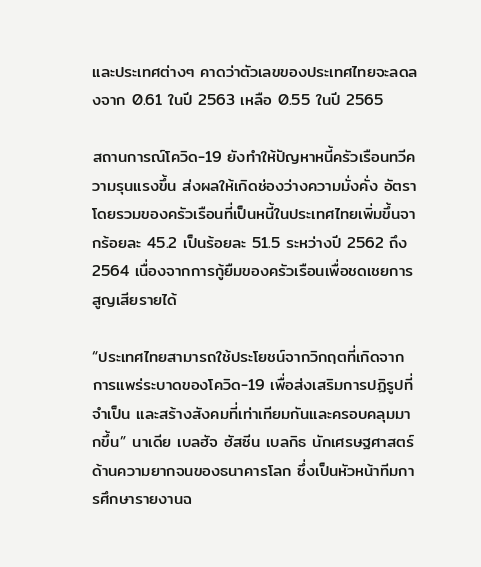และประเทศต่างๆ คาดว่าตัวเลขของประเทศไทยจะลดลงจาก 0.61 ในปี 2563 เหลือ 0.55 ในปี 2565

สถานการณ์โควิด-19 ยังทำให้ปัญหาหนี้ครัวเรือนทวีความรุนแรงขึ้น ส่งผลให้เกิดช่องว่างความมั่งคั่ง อัตราโดยรวมของครัวเรือนที่เป็นหนี้ในประเทศไทยเพิ่มขึ้นจากร้อยละ 45.2 เป็นร้อยละ 51.5 ระหว่างปี 2562 ถึง 2564 เนื่องจากการกู้ยืมของครัวเรือนเพื่อชดเชยการสูญเสียรายได้

“ประเทศไทยสามารถใช้ประโยชน์จากวิกฤตที่เกิดจากการแพร่ระบาดของโควิด-19 เพื่อส่งเสริมการปฏิรูปที่จำเป็น และสร้างสังคมที่เท่าเทียมกันและครอบคลุมมากขึ้น” นาเดีย เบลฮัจ ฮัสซีน เบลกิธ นักเศรษฐศาสตร์ด้านความยากจนของธนาคารโลก ซึ่งเป็นหัวหน้าทีมการศึกษารายงานฉ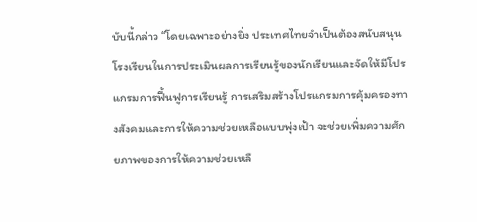บับนี้กล่าว “โดยเฉพาะอย่างยิ่ง ประเทศไทยจำเป็นต้องสนับสนุนโรงเรียนในการประเมินผลการเรียนรู้ของนักเรียนและจัดให้มีโปรแกรมการฟื้นฟูการเรียนรู้ การเสริมสร้างโปรแกรมการคุ้มครองทางสังคมและการให้ความช่วยเหลือแบบพุ่งเป้า จะช่วยเพิ่มความศักยภาพของการให้ความช่วยเหลื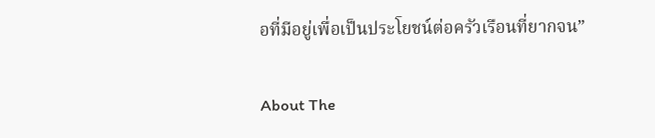อที่มีอยู่เพื่อเป็นประโยชน์ต่อครัวเรือนที่ยากจน”

About The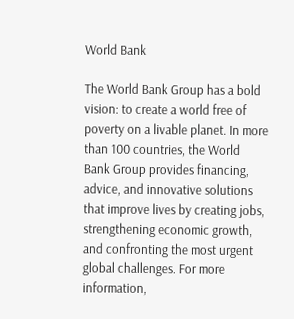World Bank

The World Bank Group has a bold vision: to create a world free of poverty on a livable planet. In more than 100 countries, the World Bank Group provides financing, advice, and innovative solutions that improve lives by creating jobs, strengthening economic growth, and confronting the most urgent global challenges. For more information,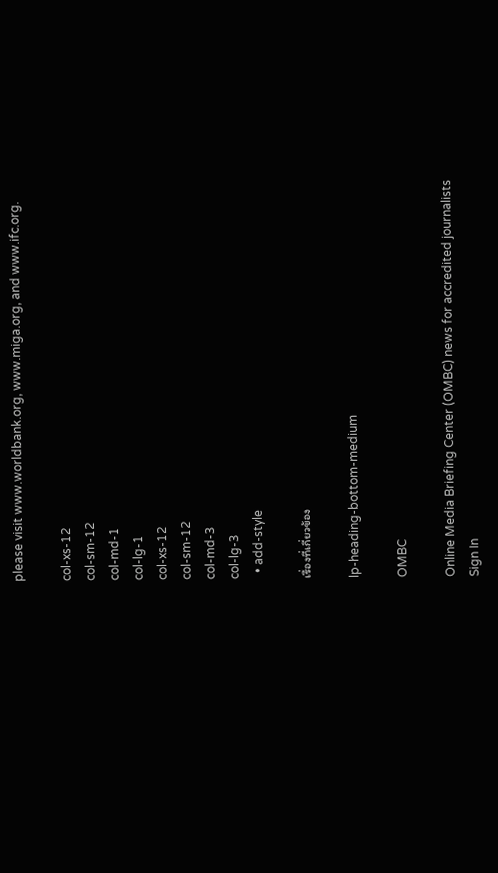please visit www.worldbank.org, www.miga.org, and www.ifc.org.

col-xs-12
col-sm-12
col-md-1
col-lg-1
col-xs-12
col-sm-12
col-md-3
col-lg-3
  • add-style

เรื่องที่เกี่ยวข้อง

lp-heading-bottom-medium

OMBC

Online Media Briefing Center (OMBC) news for accredited journalists
Sign In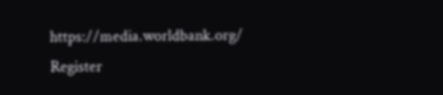https://media.worldbank.org/
Register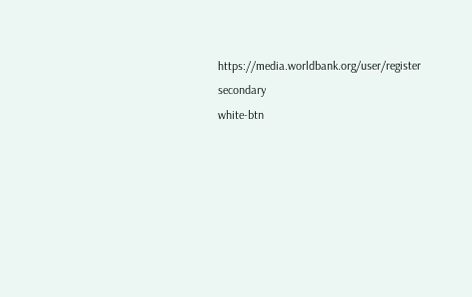https://media.worldbank.org/user/register
secondary
white-btn